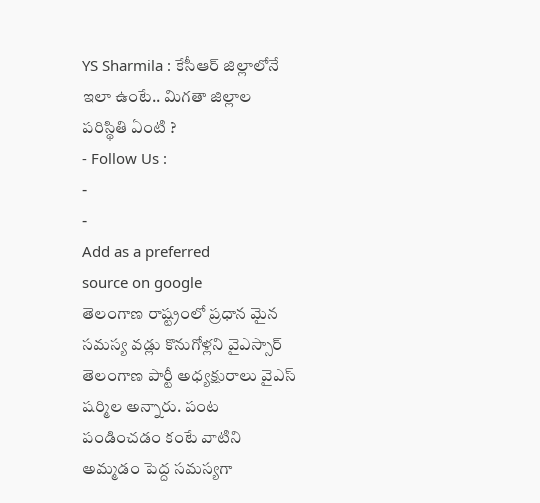YS Sharmila : కేసీఆర్ జిల్లాలోనే ఇలా ఉంటే.. మిగతా జిల్లాల పరిస్థితి ఏంటి ?
- Follow Us :
-
-
Add as a preferred
source on google
తెలంగాణ రాష్ట్రంలో ప్రధాన మైన సమస్య వడ్లు కొనుగోళ్లని వైఎస్సార్ తెలంగాణ పార్టీ అధ్యక్షురాలు వైఎస్ షర్మిల అన్నారు. పంట పండించడం కంటే వాటిని అమ్మడం పెద్ద సమస్యగా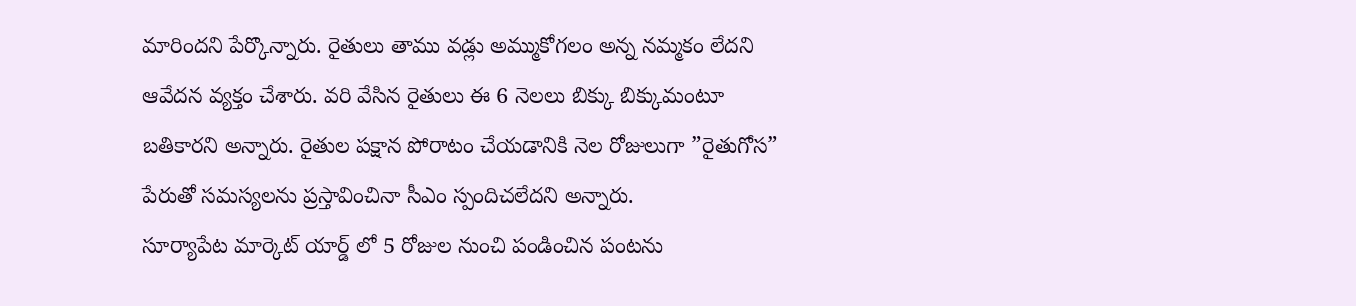మారిందని పేర్కొన్నారు. రైతులు తాము వడ్లు అమ్ముకోగలం అన్న నమ్మకం లేదని ఆవేదన వ్యక్తం చేశారు. వరి వేసిన రైతులు ఈ 6 నెలలు బిక్కు బిక్కుమంటూ బతికారని అన్నారు. రైతుల పక్షాన పోరాటం చేయడానికి నెల రోజులుగా ”రైతుగోస” పేరుతో సమస్యలను ప్రస్తావించినా సీఎం స్పందిచలేదని అన్నారు.
సూర్యాపేట మార్కెట్ యార్డ్ లో 5 రోజుల నుంచి పండించిన పంటను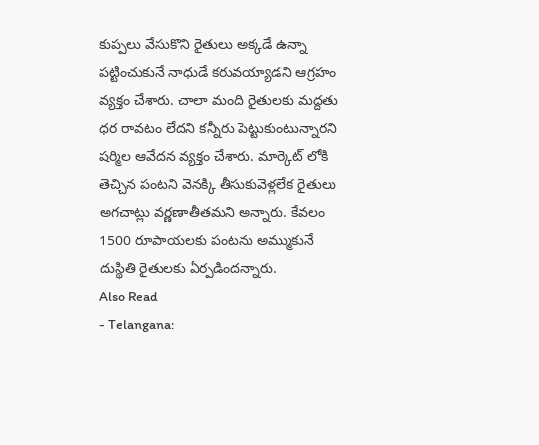కుప్పలు వేసుకొని రైతులు అక్కడే ఉన్నా పట్టించుకునే నాధుడే కరువయ్యాడని ఆగ్రహం వ్యక్తం చేశారు. చాలా మంది రైతులకు మద్దతు ధర రావటం లేదని కన్నీరు పెట్టుకుంటున్నారని షర్మిల ఆవేదన వ్యక్తం చేశారు. మార్కెట్ లోకి తెచ్చిన పంటని వెనక్కి తీసుకువెళ్లలేక రైతులు అగచాట్లు వర్ణణాతీతమని అన్నారు. కేవలం 1500 రూపాయలకు పంటను అమ్ముకునే దుస్థితి రైతులకు ఏర్పడిందన్నారు.
Also Read
- Telangana: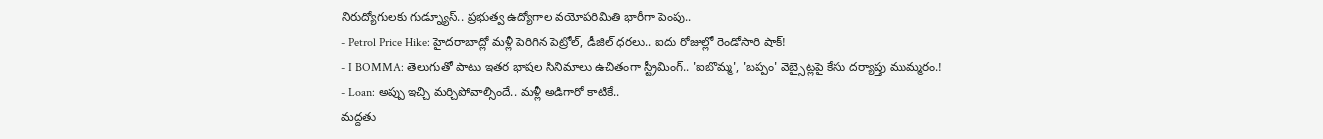నిరుద్యోగులకు గుడ్న్యూస్.. ప్రభుత్వ ఉద్యోగాల వయోపరిమితి భారీగా పెంపు..
- Petrol Price Hike: హైదరాబాద్లో మళ్లీ పెరిగిన పెట్రోల్, డీజిల్ ధరలు.. ఐదు రోజుల్లో రెండోసారి షాక్!
- I BOMMA: తెలుగుతో పాటు ఇతర భాషల సినిమాలు ఉచితంగా స్ట్రీమింగ్.. 'ఐబొమ్మ', 'బప్పం' వెబ్సైట్లపై కేసు దర్యాప్తు ముమ్మరం.!
- Loan: అప్పు ఇచ్చి మర్చిపోవాల్సిందే.. మళ్లీ అడిగారో కాటికే..
మద్దతు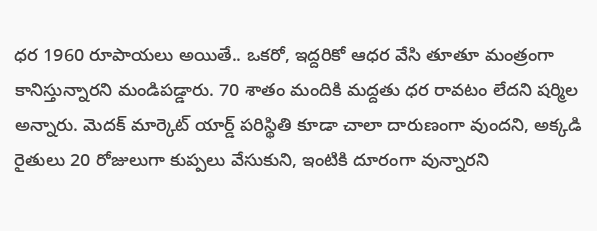ధర 1960 రూపాయలు అయితే.. ఒకరో, ఇద్దరికో ఆధర వేసి తూతూ మంత్రంగా కానిస్తున్నారని మండిపడ్డారు. 70 శాతం మందికి మద్దతు ధర రావటం లేదని షర్మిల అన్నారు. మెదక్ మార్కెట్ యార్డ్ పరిస్థితి కూడా చాలా దారుణంగా వుందని, అక్కడి రైతులు 20 రోజులుగా కుప్పలు వేసుకుని, ఇంటికి దూరంగా వున్నారని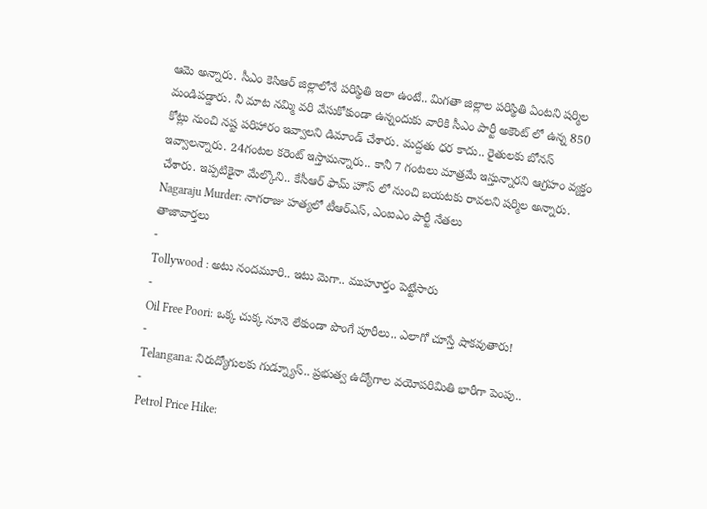ఆమె అన్నారు. సీఎం కెసిఆర్ జిల్లాలోనే పరిస్థితి ఇలా ఉంటే.. మిగతా జిల్లాల పరిస్థితి ఏంటని షర్మిల మండిపడ్డారు. నీ మాట నమ్మి వరి వేసుకోకుండా ఉన్నందుకు వారికి సీఎం పార్టీ అకౌంట్ లో ఉన్న 850 కోట్లు నుంచి నష్ట పరిహారం ఇవ్వాలని డిమాండ్ చేశారు. మద్దతు ధర కాదు.. రైతులకు బోనస్ ఇవ్వాలన్నారు. 24గంటల కరెంట్ ఇస్తామన్నారు.. కానీ 7 గంటలు మాత్రమే ఇస్తున్నారని ఆగ్రహం వ్యక్తం చేశారు. ఇప్పటికైనా మేల్కొని.. కేసీఆర్ ఫామ్ హౌస్ లో నుంచి బయటకు రావలని షర్మిల అన్నారు.
Nagaraju Murder: నాగరాజు హత్యలో టీఆర్ఎస్, ఎంఐఎం పార్టీ నేతలు
తాజావార్తలు
-
Tollywood : అటు నందమూరి.. ఇటు మెగా.. ముహూర్తం పెట్టేసారు
-
Oil Free Poori: ఒక్క చుక్క నూనె లేకుండా పొంగే పూరీలు.. ఎలాగో చూస్తే షాకవుతారు!
-
Telangana: నిరుద్యోగులకు గుడ్న్యూస్.. ప్రభుత్వ ఉద్యోగాల వయోపరిమితి భారీగా పెంపు..
-
Petrol Price Hike: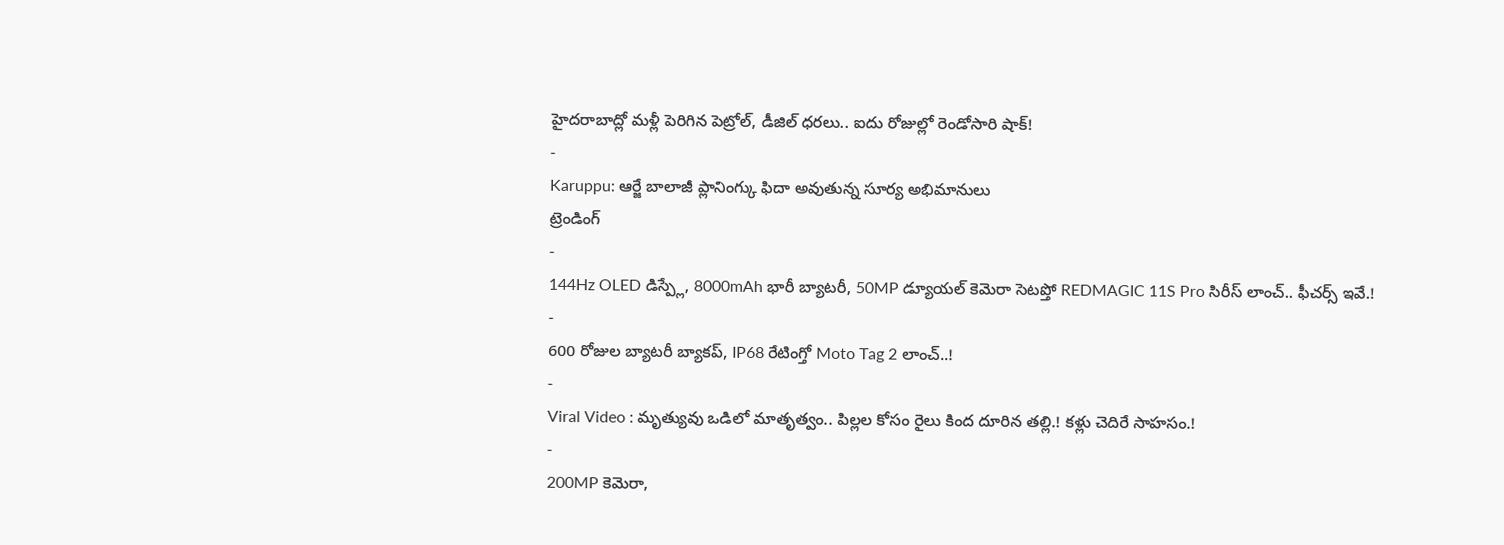హైదరాబాద్లో మళ్లీ పెరిగిన పెట్రోల్, డీజిల్ ధరలు.. ఐదు రోజుల్లో రెండోసారి షాక్!
-
Karuppu: ఆర్జే బాలాజీ ప్లానింగ్కు ఫిదా అవుతున్న సూర్య అభిమానులు
ట్రెండింగ్
-
144Hz OLED డిస్ప్లే, 8000mAh భారీ బ్యాటరీ, 50MP డ్యూయల్ కెమెరా సెటప్తో REDMAGIC 11S Pro సిరీస్ లాంచ్.. ఫీచర్స్ ఇవే.!
-
600 రోజుల బ్యాటరీ బ్యాకప్, IP68 రేటింగ్తో Moto Tag 2 లాంచ్..!
-
Viral Video : మృత్యువు ఒడిలో మాతృత్వం.. పిల్లల కోసం రైలు కింద దూరిన తల్లి.! కళ్లు చెదిరే సాహసం.!
-
200MP కెమెరా,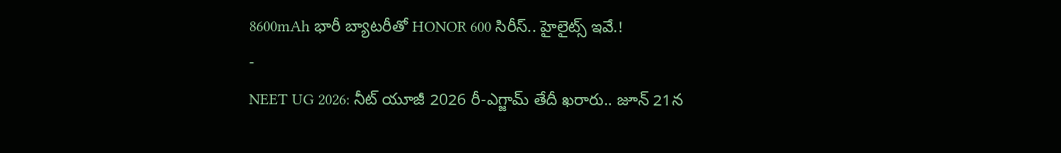8600mAh భారీ బ్యాటరీతో HONOR 600 సిరీస్.. హైలైట్స్ ఇవే.!
-
NEET UG 2026: నీట్ యూజీ 2026 రీ-ఎగ్జామ్ తేదీ ఖరారు.. జూన్ 21న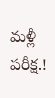మళ్లీ పరీక్ష.!